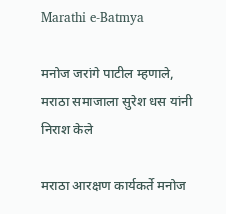Marathi e-Batmya

मनोज जरांगे पाटील म्हणाले, मराठा समाजाला सुरेश धस यांनी निराश केले

मराठा आरक्षण कार्यकर्ते मनोज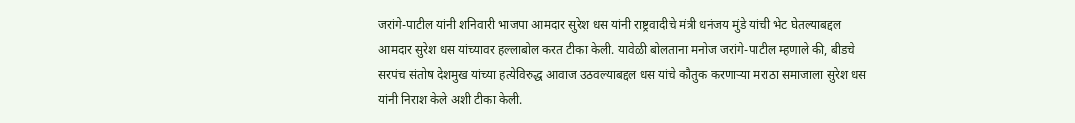जरांगे-पाटील यांनी शनिवारी भाजपा आमदार सुरेश धस यांनी राष्ट्रवादीचे मंत्री धनंजय मुंडे यांची भेट घेतल्याबद्दल आमदार सुरेश धस यांच्यावर हल्लाबोल करत टीका केली. यावेळी बोलताना मनोज जरांगे-पाटील म्हणाले की, बीडचे सरपंच संतोष देशमुख यांच्या हत्येविरुद्ध आवाज उठवल्याबद्दल धस यांचे कौतुक करणाऱ्या मराठा समाजाला सुरेश धस यांनी निराश केले अशी टीका केली.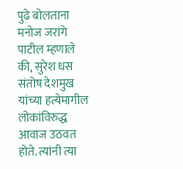पुढे बोलताना मनोज जरांगे पाटील म्हणाले की, सुरेश धस संतोष देशमुख यांच्या हत्येमागील लोकांविरुद्ध आवाज उठवत होते. त्यांनी त्या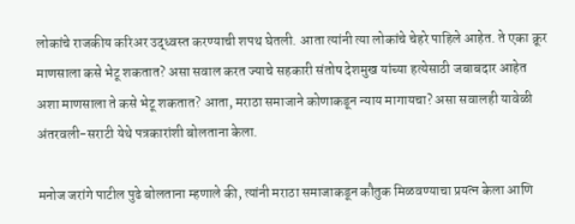लोकांचे राजकीय करिअर उद्ध्वस्त करण्याची शपथ घेतली. आता त्यांनी त्या लोकांचे चेहरे पाहिले आहेत. ते एका क्रूर माणसाला कसे भेटू शकतात? असा सवाल करत ज्याचे सहकारी संतोष देशमुख यांच्या हत्येसाठी जबाबदार आहेत अशा माणसाला ते कसे भेटू शकतात? आता, मराठा समाजाने कोणाकडून न्याय मागायचा? असा सवालही यावेळी अंतरवली-सराटी येथे पत्रकारांशी बोलताना केला.

मनोज जरांगे पाटील पुढे बोलताना म्हणाले की, त्यांनी मराठा समाजाकडून कौतुक मिळवण्याचा प्रयत्न केला आणि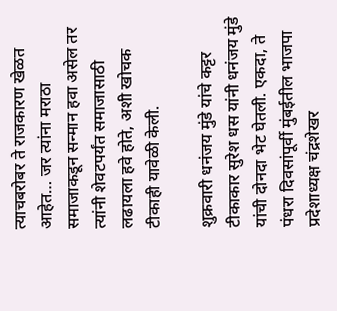त्याचबरोबर ते राजकारण खेळत आहेत… जर त्यांना मराठा समाजाकडून सन्मान हवा असेल तर त्यांनी शेवटपर्यंत समाजासाठी लढायला हवे होते, अशी खोचक टीकाही यावेळी केली.

शुक्रवारी धनंजय मुंडे यांचे कट्टर टीकाकार सुरेश धस यांनी धनंजय मुंडे यांची दोनदा भेट घेतली. एकदा, ते पंधरा दिवसांपूर्वी मुंबईतील भाजपा प्रदेशाध्यक्ष चंद्रशेखर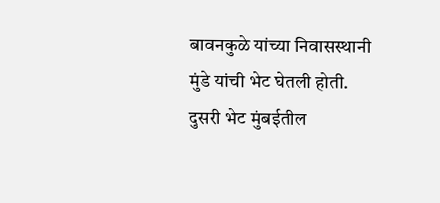बावनकुळे यांच्या निवासस्थानी मुंडे यांची भेट घेतली होती. दुसरी भेट मुंबईतील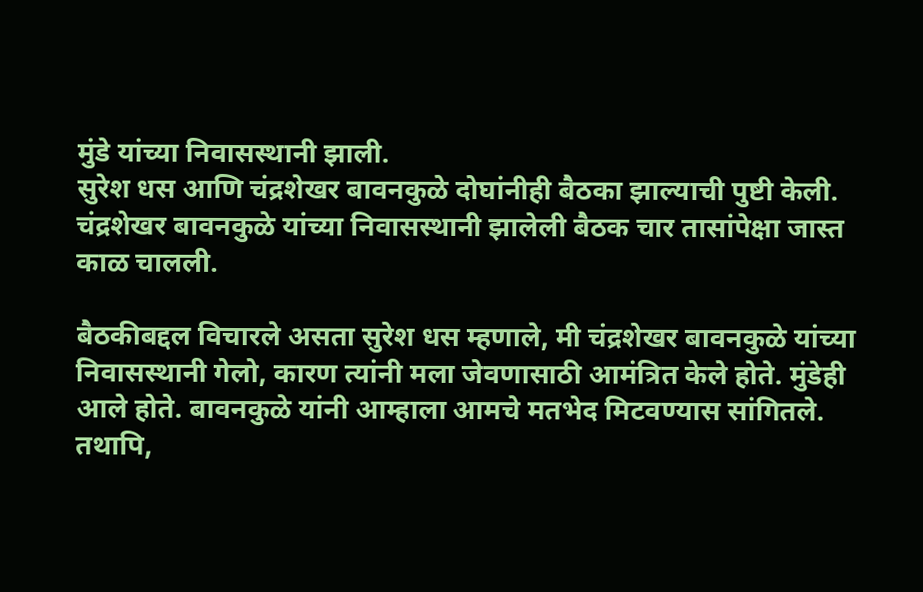मुंडे यांच्या निवासस्थानी झाली.
सुरेश धस आणि चंद्रशेखर बावनकुळे दोघांनीही बैठका झाल्याची पुष्टी केली. चंद्रशेखर बावनकुळे यांच्या निवासस्थानी झालेली बैठक चार तासांपेक्षा जास्त काळ चालली.

बैठकीबद्दल विचारले असता सुरेश धस म्हणाले, मी चंद्रशेखर बावनकुळे यांच्या निवासस्थानी गेलो, कारण त्यांनी मला जेवणासाठी आमंत्रित केले होते. मुंडेही आले होते. बावनकुळे यांनी आम्हाला आमचे मतभेद मिटवण्यास सांगितले. तथापि,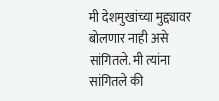मी देशमुखांच्या मुद्द्यावर बोलणार नाही असे सांगितले. मी त्यांना सांगितले की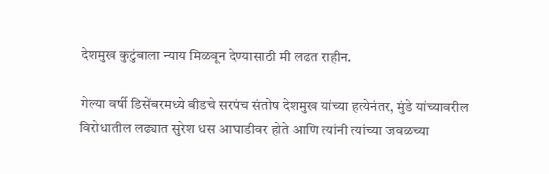देशमुख कुटुंबाला न्याय मिळवून देण्यासाठी मी लढत राहीन.

गेल्या वर्षी डिसेंबरमध्ये बीडचे सरपंच संतोष देशमुख यांच्या हत्येनंतर, मुंडे यांच्यावरील विरोधातील लढ्यात सुरेश धस आघाडीवर होते आणि त्यांनी त्यांच्या जवळच्या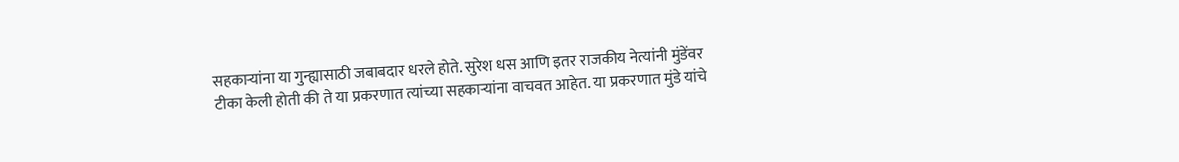सहकाऱ्यांना या गुन्ह्यासाठी जबाबदार धरले होते. सुरेश धस आणि इतर राजकीय नेत्यांनी मुंडेंवर टीका केली होती की ते या प्रकरणात त्यांच्या सहकाऱ्यांना वाचवत आहेत. या प्रकरणात मुंडे यांचे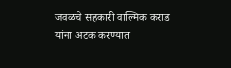जवळचे सहकारी वाल्मिक कराड यांना अटक करण्यात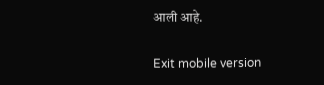आली आहे.

Exit mobile version